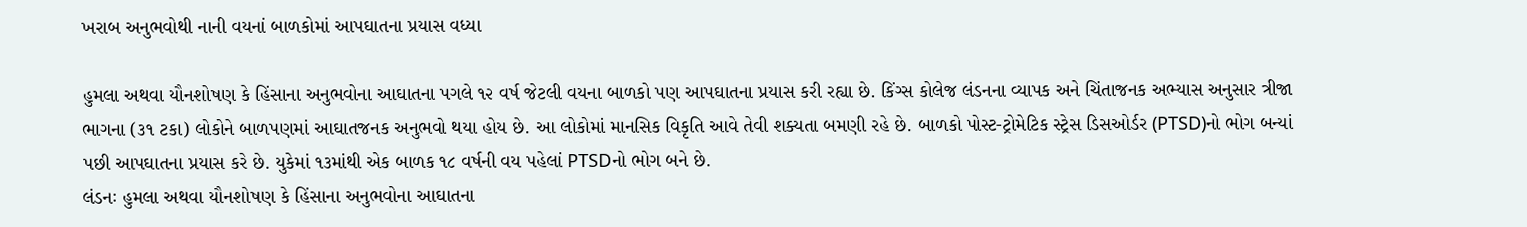ખરાબ અનુભવોથી નાની વયનાં બાળકોમાં આપઘાતના પ્રયાસ વધ્યા

હુમલા અથવા યૌનશોષણ કે હિંસાના અનુભવોના આઘાતના પગલે ૧૨ વર્ષ જેટલી વયના બાળકો પણ આપઘાતના પ્રયાસ કરી રહ્યા છે. કિંગ્સ કોલેજ લંડનના વ્યાપક અને ચિંતાજનક અભ્યાસ અનુસાર ત્રીજા ભાગના (૩૧ ટકા) લોકોને બાળપણમાં આઘાતજનક અનુભવો થયા હોય છે. આ લોકોમાં માનસિક વિકૃતિ આવે તેવી શક્યતા બમણી રહે છે. બાળકો પોસ્ટ-ટ્રોમેટિક સ્ટ્રેસ ડિસઓર્ડર (PTSD)નો ભોગ બન્યાં પછી આપઘાતના પ્રયાસ કરે છે. યુકેમાં ૧૩માંથી એક બાળક ૧૮ વર્ષની વય પહેલાં PTSDનો ભોગ બને છે.
લંડનઃ હુમલા અથવા યૌનશોષણ કે હિંસાના અનુભવોના આઘાતના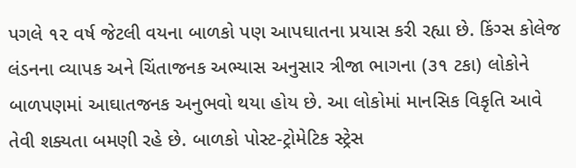પગલે ૧૨ વર્ષ જેટલી વયના બાળકો પણ આપઘાતના પ્રયાસ કરી રહ્યા છે. કિંગ્સ કોલેજ લંડનના વ્યાપક અને ચિંતાજનક અભ્યાસ અનુસાર ત્રીજા ભાગના (૩૧ ટકા) લોકોને બાળપણમાં આઘાતજનક અનુભવો થયા હોય છે. આ લોકોમાં માનસિક વિકૃતિ આવે તેવી શક્યતા બમણી રહે છે. બાળકો પોસ્ટ-ટ્રોમેટિક સ્ટ્રેસ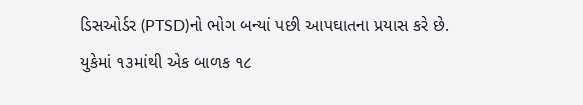ડિસઓર્ડર (PTSD)નો ભોગ બન્યાં પછી આપઘાતના પ્રયાસ કરે છે. યુકેમાં ૧૩માંથી એક બાળક ૧૮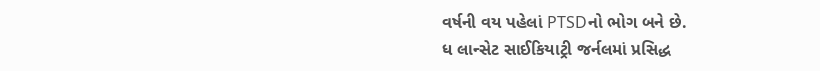વર્ષની વય પહેલાં PTSDનો ભોગ બને છે.
ધ લાન્સેટ સાઈકિયાટ્રી જર્નલમાં પ્રસિદ્ધ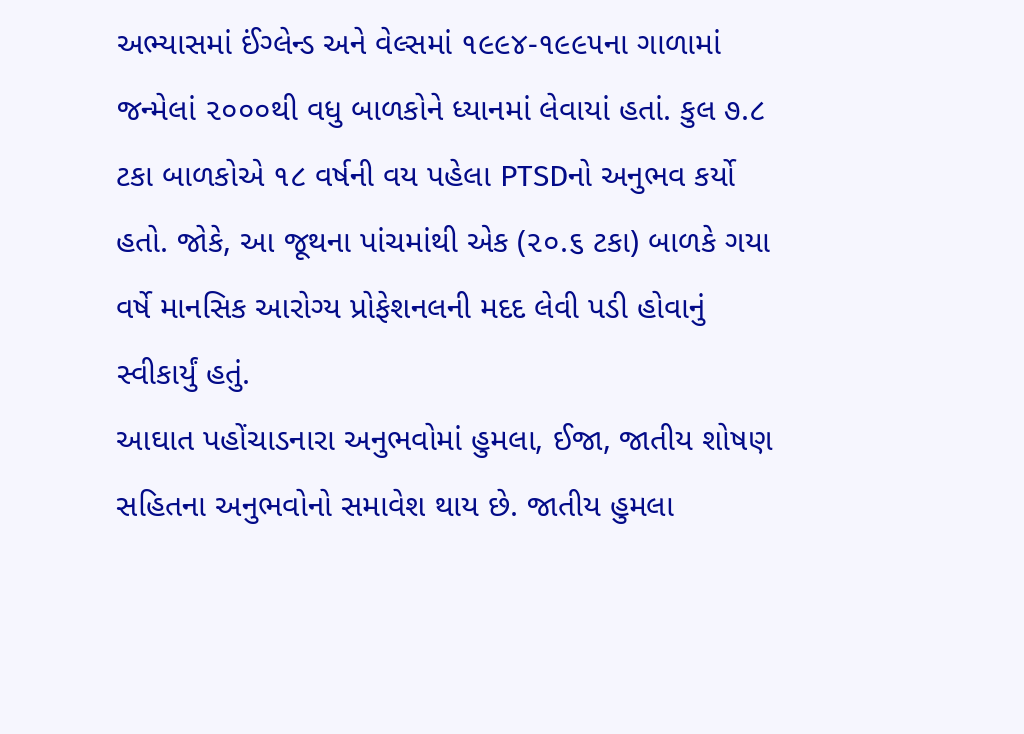અભ્યાસમાં ઈંગ્લેન્ડ અને વેલ્સમાં ૧૯૯૪-૧૯૯૫ના ગાળામાં જન્મેલાં ૨૦૦૦થી વધુ બાળકોને ધ્યાનમાં લેવાયાં હતાં. કુલ ૭.૮ ટકા બાળકોએ ૧૮ વર્ષની વય પહેલા PTSDનો અનુભવ કર્યો હતો. જોકે, આ જૂથના પાંચમાંથી એક (૨૦.૬ ટકા) બાળકે ગયા વર્ષે માનસિક આરોગ્ય પ્રોફેશનલની મદદ લેવી પડી હોવાનું સ્વીકાર્યું હતું.
આઘાત પહોંચાડનારા અનુભવોમાં હુમલા, ઈજા, જાતીય શોષણ સહિતના અનુભવોનો સમાવેશ થાય છે. જાતીય હુમલા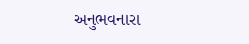અનુભવનારા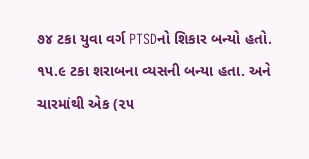૭૪ ટકા યુવા વર્ગ PTSDનો શિકાર બન્યો હતો. ૧૫.૯ ટકા શરાબના વ્યસની બન્યા હતા. અને ચારમાંથી એક (૨૫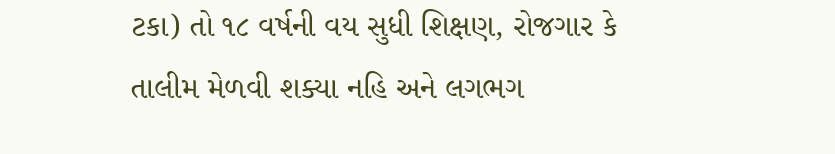ટકા) તો ૧૮ વર્ષની વય સુધી શિક્ષણ, રોજગાર કે તાલીમ મેળવી શક્યા નહિ અને લગભગ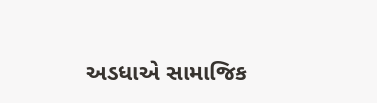અડધાએ સામાજિક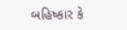બહિષ્કાર કે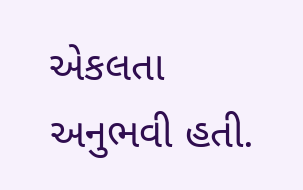એકલતા અનુભવી હતી.